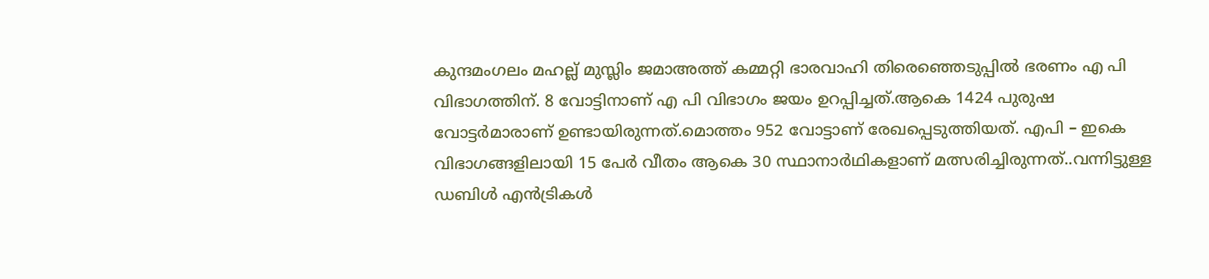കുന്ദമംഗലം മഹല്ല് മുസ്ലിം ജമാഅത്ത് കമ്മറ്റി ഭാരവാഹി തിരെഞ്ഞെടുപ്പിൽ ഭരണം എ പി വിഭാഗത്തിന്. 8 വോട്ടിനാണ് എ പി വിഭാഗം ജയം ഉറപ്പിച്ചത്.ആകെ 1424 പുരുഷ വോട്ടർമാരാണ് ഉണ്ടായിരുന്നത്.മൊത്തം 952 വോട്ടാണ് രേഖപ്പെടുത്തിയത്. എപി – ഇകെ വിഭാഗങ്ങളിലായി 15 പേർ വീതം ആകെ 30 സ്ഥാനാർഥികളാണ് മത്സരിച്ചിരുന്നത്..വന്നിട്ടുള്ള ഡബിൾ എൻട്രികൾ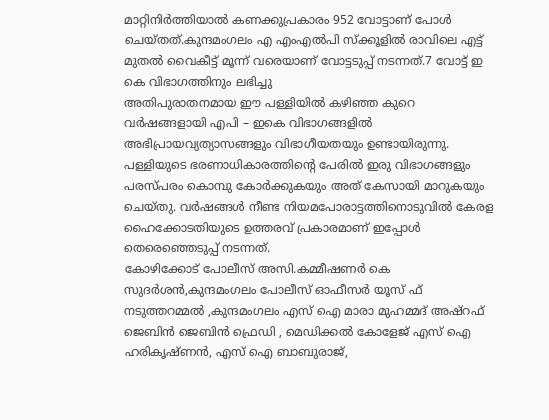മാറ്റിനിർത്തിയാൽ കണക്കുപ്രകാരം 952 വോട്ടാണ് പോൾ ചെയ്തത്.കുന്ദമംഗലം എ എംഎൽപി സ്ക്കൂളിൽ രാവിലെ എട്ട് മുതൽ വൈകീട്ട് മൂന്ന് വരെയാണ് വോട്ടടുപ്പ് നടന്നത്.7 വോട്ട് ഇ കെ വിഭാഗത്തിനും ലഭിച്ചു
അതിപുരാതനമായ ഈ പള്ളിയിൽ കഴിഞ്ഞ കുറെ വർഷങ്ങളായി എപി – ഇകെ വിഭാഗങ്ങളിൽ അഭിപ്രായവ്യത്യാസങ്ങളും വിഭാഗീയതയും ഉണ്ടായിരുന്നു. പള്ളിയുടെ ഭരണാധികാരത്തിന്റെ പേരിൽ ഇരു വിഭാഗങ്ങളും പരസ്പരം കൊമ്പു കോർക്കുകയും അത് കേസായി മാറുകയും ചെയ്തു. വർഷങ്ങൾ നീണ്ട നിയമപോരാട്ടത്തിനൊടുവിൽ കേരള ഹൈക്കോടതിയുടെ ഉത്തരവ് പ്രകാരമാണ് ഇപ്പോൾ തെരെഞ്ഞെടുപ്പ് നടന്നത്.
കോഴിക്കോട് പോലീസ് അസി.കമ്മീഷണർ കെ സുദർശൻ,കുന്ദമംഗലം പോലീസ് ഓഫീസർ യൂസ് ഫ് നടുത്തറമ്മൽ ,കുന്ദമംഗലം എസ് ഐ മാരാ മുഹമ്മദ് അഷ്റഫ് ജെബിൻ ജെബിൻ ഫ്രെഡി , മെഡിക്കൽ കോളേജ് എസ് ഐ ഹരികൃഷ്ണൻ, എസ് ഐ ബാബുരാജ്,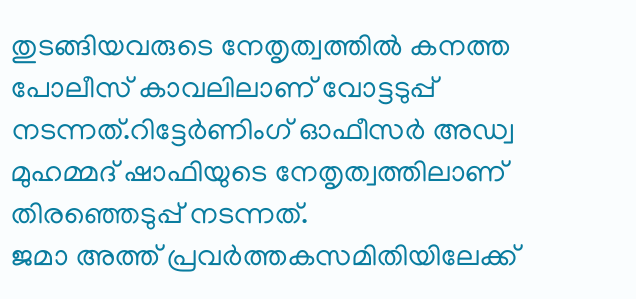തുടങ്ങിയവരുടെ നേതൃത്വത്തിൽ കനത്ത പോലീസ് കാവലിലാണ് വോട്ടടുപ്പ് നടന്നത്.റിട്ടേർണിംഗ് ഓഫീസർ അഡ്വ മുഹമ്മദ് ഷാഫിയുടെ നേതൃത്വത്തിലാണ് തിരഞ്ഞെടുപ്പ് നടന്നത്.
ജമാ അത്ത് പ്രവർത്തകസമിതിയിലേക്ക്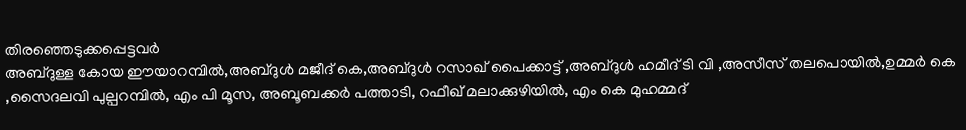തിരഞ്ഞെടുക്കപ്പെട്ടവർ
അബ്ദുള്ള കോയ ഈയാറമ്പിൽ,അബ്ദുൾ മജീദ് കെ,അബ്ദുൾ റസാഖ് പൈക്കാട്ട് ,അബ്ദുൾ ഹമീദ് ടി വി ,അസീസ് തലപൊയിൽ,ഉമ്മർ കെ ,സൈദലവി പുല്പറമ്പിൽ, എം പി മൂസ, അബൂബക്കർ പത്താടി, റഫീഖ് മലാക്കുഴിയിൽ, എം കെ മുഹമ്മദ്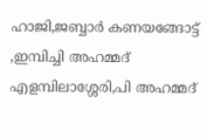ഹാജി,ജബ്ബാർ കണയങ്ങോട്ട് ,ഇമ്പിച്ചി അഹമ്മദ് എളമ്പിലാശ്ശേരി,പി അഹമ്മദ്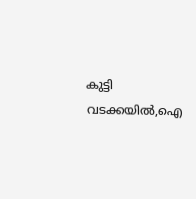കുട്ടി വടക്കയിൽ,ഐ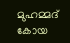മുഹമ്മദ് കോയ